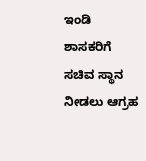ಇಂಡಿ ಶಾಸಕರಿಗೆ ಸಚಿವ ಸ್ಥಾನ ನೀಡಲು ಆಗ್ರಹ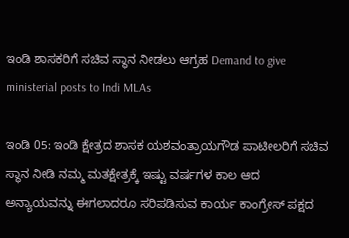ಇಂಡಿ ಶಾಸಕರಿಗೆ ಸಚಿವ ಸ್ಥಾನ ನೀಡಲು ಆಗ್ರಹ Demand to give ministerial posts to Indi MLAs

ಇಂಡಿ 05: ಇಂಡಿ ಕ್ಷೇತ್ರದ ಶಾಸಕ ಯಶವಂತ್ರಾಯಗೌಡ ಪಾಟೀಲರಿಗೆ ಸಚಿವ ಸ್ಥಾನ ನೀಡಿ ನಮ್ಮ ಮತಕ್ಷೇತ್ರಕ್ಕೆ ಇಷ್ಟು ವರ್ಷಗಳ ಕಾಲ ಆದ ಅನ್ಯಾಯವನ್ನು ಈಗಲಾದರೂ ಸರಿಪಡಿಸುವ ಕಾರ್ಯ ಕಾಂಗ್ರೇಸ್ ಪಕ್ಷದ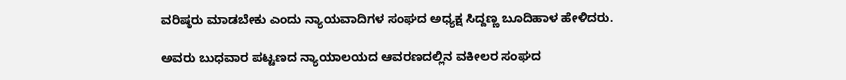ವರಿಷ್ಠರು ಮಾಡಬೇಕು ಎಂದು ನ್ಯಾಯವಾದಿಗಳ ಸಂಘದ ಅಧ್ಯಕ್ಷ ಸಿದ್ದಣ್ಣ ಬೂದಿಹಾಳ ಹೇಳಿದರು.

ಅವರು ಬುಧವಾರ ಪಟ್ಟಣದ ನ್ಯಾಯಾಲಯದ ಆವರಣದಲ್ಲಿನ ವಕೀಲರ ಸಂಘದ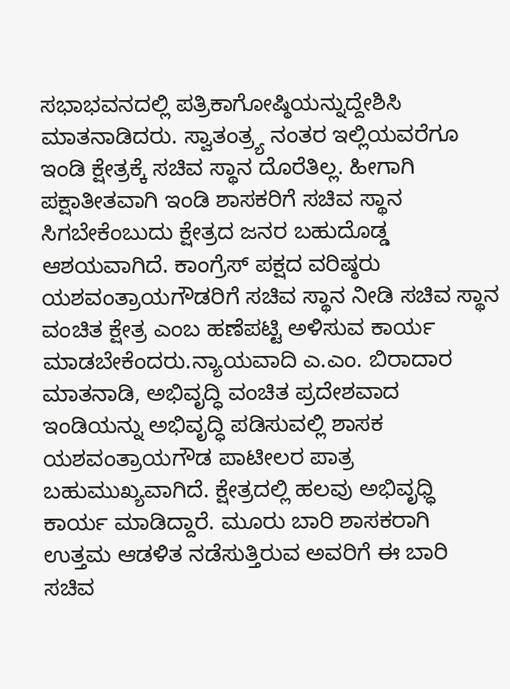ಸಭಾಭವನದಲ್ಲಿ ಪತ್ರಿಕಾಗೋಷ್ಠಿಯನ್ನುದ್ದೇಶಿಸಿ ಮಾತನಾಡಿದರು. ಸ್ವಾತಂತ್ರ್ಯ ನಂತರ ಇಲ್ಲಿಯವರೆಗೂ ಇಂಡಿ ಕ್ಷೇತ್ರಕ್ಕೆ ಸಚಿವ ಸ್ಥಾನ ದೊರೆತಿಲ್ಲ. ಹೀಗಾಗಿ ಪಕ್ಷಾತೀತವಾಗಿ ಇಂಡಿ ಶಾಸಕರಿಗೆ ಸಚಿವ ಸ್ಥಾನ ಸಿಗಬೇಕೆಂಬುದು ಕ್ಷೇತ್ರದ ಜನರ ಬಹುದೊಡ್ಡ ಆಶಯವಾಗಿದೆ. ಕಾಂಗ್ರೆಸ್ ಪಕ್ಷದ ವರಿಷ್ಠರು ಯಶವಂತ್ರಾಯಗೌಡರಿಗೆ ಸಚಿವ ಸ್ಥಾನ ನೀಡಿ ಸಚಿವ ಸ್ಥಾನ ವಂಚಿತ ಕ್ಷೇತ್ರ ಎಂಬ ಹಣೆಪಟ್ಟಿ ಅಳಿಸುವ ಕಾರ್ಯ ಮಾಡಬೇಕೆಂದರು.ನ್ಯಾಯವಾದಿ ಎ.ಎಂ. ಬಿರಾದಾರ ಮಾತನಾಡಿ, ಅಭಿವೃದ್ಧಿ ವಂಚಿತ ಪ್ರದೇಶವಾದ ಇಂಡಿಯನ್ನು ಅಭಿವೃದ್ಧಿ ಪಡಿಸುವಲ್ಲಿ ಶಾಸಕ ಯಶವಂತ್ರಾಯಗೌಡ ಪಾಟೀಲರ ಪಾತ್ರ ಬಹುಮುಖ್ಯವಾಗಿದೆ. ಕ್ಷೇತ್ರದಲ್ಲಿ ಹಲವು ಅಭಿವೃಧ್ಧಿ ಕಾರ್ಯ ಮಾಡಿದ್ದಾರೆ. ಮೂರು ಬಾರಿ ಶಾಸಕರಾಗಿ ಉತ್ತಮ ಆಡಳಿತ ನಡೆಸುತ್ತಿರುವ ಅವರಿಗೆ ಈ ಬಾರಿ ಸಚಿವ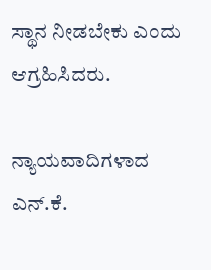ಸ್ಥಾನ ನೀಡಬೇಕು ಎಂದು ಆಗ್ರಹಿಸಿದರು.

ನ್ಯಾಯವಾದಿಗಳಾದ ಎನ್‌.ಕೆ.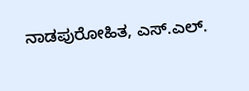ನಾಡಪುರೋಹಿತ, ಎಸ್‌.ಎಲ್‌.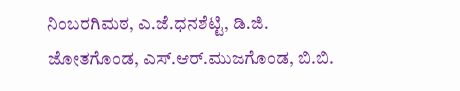ನಿಂಬರಗಿಮಠ, ಎ.ಜೆ.ಧನಶೆಟ್ಟಿ, ಡಿ.ಜಿ. ಜೋತಗೊಂಡ, ಎಸ್‌.ಆರ್‌.ಮುಜಗೊಂಡ, ಬಿ.ಬಿ.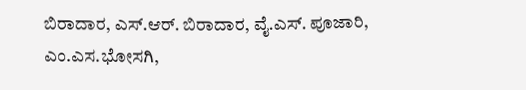ಬಿರಾದಾರ, ಎಸ್‌.ಆರ್‌. ಬಿರಾದಾರ, ವೈ.ಎಸ್‌. ಪೂಜಾರಿ, ಎಂ.ಎಸ.ಭೋಸಗಿ,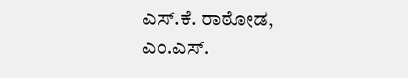ಎಸ್‌.ಕೆ. ರಾಠೋಡ, ಎಂ.ಎಸ್‌.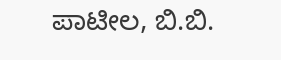ಪಾಟೀಲ, ಬಿ.ಬಿ.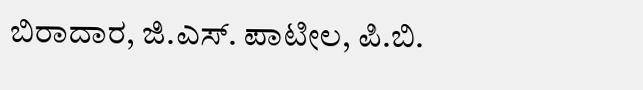ಬಿರಾದಾರ, ಜಿ.ಎಸ್‌. ಪಾಟೀಲ, ಪಿ.ಬಿ.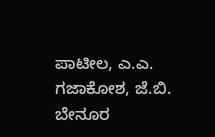ಪಾಟೀಲ, ಎ.ಎ. ಗಜಾಕೋಶ, ಜೆ.ಬಿ. ಬೇನೂರ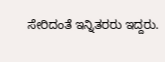ಸೇರಿದಂತೆ ಇನ್ನಿತರರು ಇದ್ದರು.